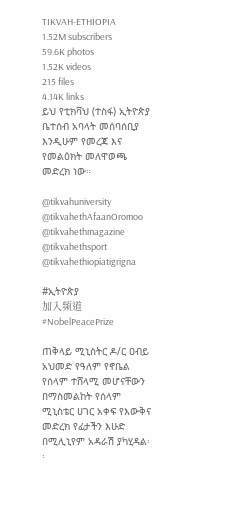TIKVAH-ETHIOPIA
1.52M subscribers
59.6K photos
1.52K videos
215 files
4.14K links
ይህ የቲክቫህ (ተስፋ) ኢትዮጵያ ቤተሰብ አባላት መሰባሰቢያ እንዲሁም የመረጃ እና የመልዕክት መለዋወጫ መድረክ ነው።

@tikvahuniversity
@tikvahethAfaanOromoo
@tikvahethmagazine
@tikvahethsport
@tikvahethiopiatigrigna

#ኢትዮጵያ
加入频道
#NobelPeacePrize

ጠቅላይ ሚኒስትር ዶ/ር ዐብይ አህመድ የዓለም የኖቤል የሰላም ተሸላሚ መሆናቸውን በማስመልከት የሰላም ሚኒስቴር ሀገር አቀፍ የእውቅና መድረክ የፊታችን እሁድ በሚሊኒየም አዳራሽ ያካሂዳል፡፡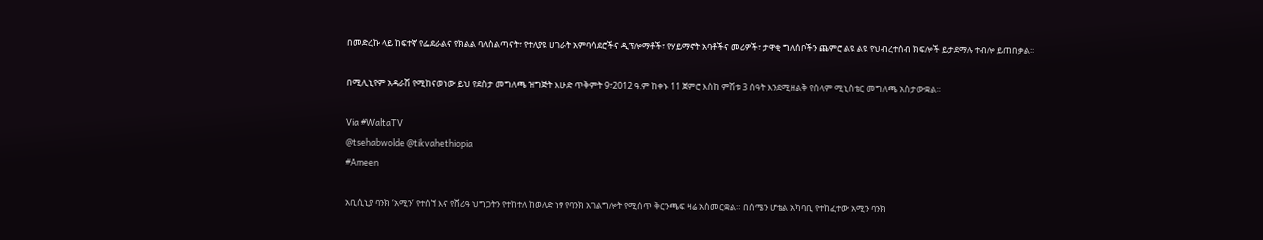በመድረኩ ላይ ከፍተኛ የፌደራልና የክልል ባለስልጣናት፣ የተለያዩ ሀገራት አምባሳደሮችና ዲፕሎማቶች፣ የሃይማኖት አባቶችና መሪዎች፣ ታዋቂ ግለሰቦችን ጨምሮ ልዩ ልዩ የህብረተሰብ ክፍሎች ይታደማሉ ተብሎ ይጠበቃል፡፡

በሚሊኒየም አዳራሽ የሚከናወነው ይህ የደስታ መግለጫ ዝግጅት እሁድ ጥቅምት 9፣2012 ዓ.ም ከቀኑ 11 ጀምሮ እስከ ምሽቱ 3 ሰዓት እንደሚዘልቅ የሰላም ሚኒስቴር መግለጫ አስታውቋል።

Via #WaltaTV
@tsehabwolde @tikvahethiopia
#Ameen

አቢሲኒያ ባንክ ‘አሚን’ የተሰኘ እና የሸሪዓ ህግጋትን የተከተለ ከወለድ ነፃ የባንክ አገልግሎት የሚሰጥ ቅርንጫፍ ዛሬ አስመርቋል። በሰሜን ሆቴል አካባቢ የተከፈተው አሚን ባንክ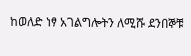ከወለድ ነፃ አገልግሎትን ለሚሹ ደንበኞቹ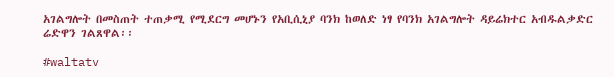አገልግሎት በመስጠት ተጠቃሚ የሚደርግ መሆኑን የአቢሲኒያ ባንክ ከወለድ ነፃ የባንክ አገልግሎት ዳይሬክተር አብዱልቃድር ሬድዋን ገልጸዋል፡፡

#waltatv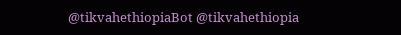@tikvahethiopiaBot @tikvahethiopia